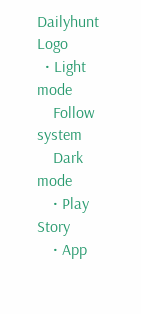Dailyhunt Logo
  • Light mode
    Follow system
    Dark mode
    • Play Story
    • App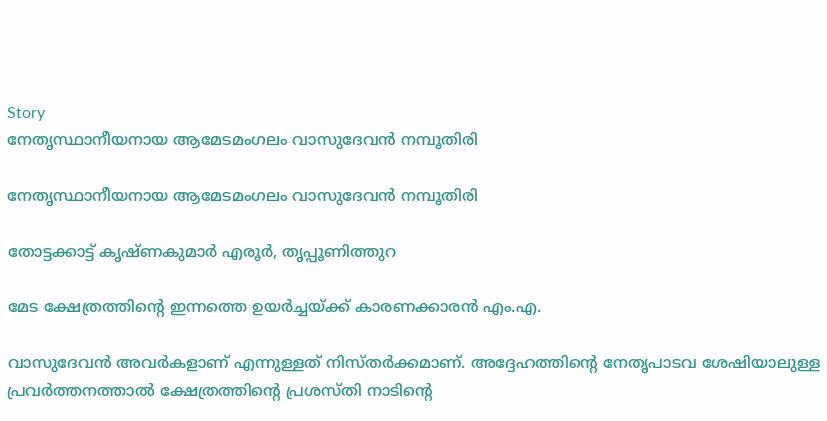Story
നേതൃസ്ഥാനീയനായ ആമേടമംഗലം വാസുദേവന്‍ നമ്പൂതിരി

നേതൃസ്ഥാനീയനായ ആമേടമംഗലം വാസുദേവന്‍ നമ്പൂതിരി

തോട്ടക്കാട്ട് കൃഷ്ണകുമാര്‍ എരൂര്‍, തൃപ്പൂണിത്തുറ

മേട ക്ഷേത്രത്തിന്റെ ഇന്നത്തെ ഉയര്‍ച്ചയ്‌ക്ക് കാരണക്കാരന്‍ എം.എ.

വാസുദേവന്‍ അവര്‍കളാണ് എന്നുള്ളത് നിസ്തര്‍ക്കമാണ്. അദ്ദേഹത്തിന്റെ നേതൃപാടവ ശേഷിയാലുള്ള പ്രവര്‍ത്തനത്താല്‍ ക്ഷേത്രത്തിന്റെ പ്രശസ്തി നാടിന്റെ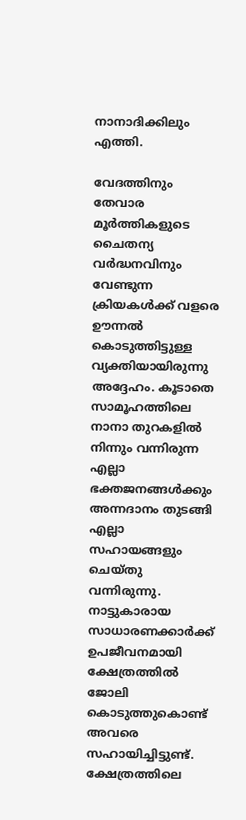നാനാദിക്കിലും എത്തി.

വേദത്തിനും തേവാര മൂര്‍ത്തികളുടെ ചൈതന്യ വര്‍ദ്ധനവിനും വേണ്ടുന്ന ക്രിയകള്‍ക്ക് വളരെ ഊന്നല്‍ കൊടുത്തിട്ടുള്ള വ്യക്തിയായിരുന്നു അദ്ദേഹം. കൂടാതെ സാമൂഹത്തിലെ നാനാ തുറകളില്‍ നിന്നും വന്നിരുന്ന എല്ലാ ഭക്തജനങ്ങള്‍ക്കും അന്നദാനം തുടങ്ങി എല്ലാ സഹായങ്ങളും ചെയ്തു വന്നിരുന്നു. നാട്ടുകാരായ സാധാരണക്കാര്‍ക്ക് ഉപജീവനമായി ക്ഷേത്രത്തില്‍ ജോലി കൊടുത്തുകൊണ്ട് അവരെ സഹായിച്ചിട്ടുണ്ട്. ക്ഷേത്രത്തിലെ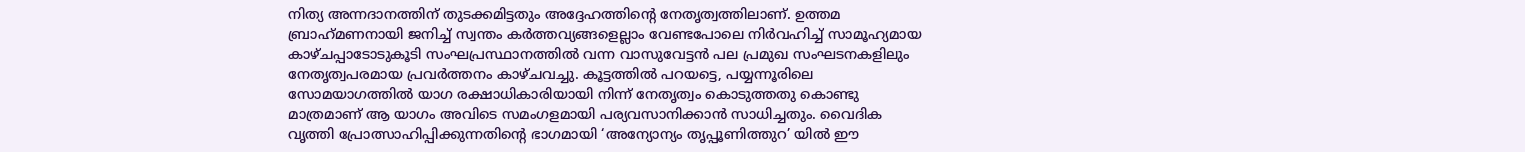നിത്യ അന്നദാനത്തിന് തുടക്കമിട്ടതും അദ്ദേഹത്തിന്റെ നേതൃത്വത്തിലാണ്. ഉത്തമ ബ്രാഹ്‌മണനായി ജനിച്ച്‌ സ്വന്തം കര്‍ത്തവ്യങ്ങളെല്ലാം വേണ്ടപോലെ നിര്‍വഹിച്ച്‌ സാമൂഹ്യമായ കാഴ്ചപ്പാടോടുകൂടി സംഘപ്രസ്ഥാനത്തില്‍ വന്ന വാസുവേട്ടന്‍ പല പ്രമുഖ സംഘടനകളിലും നേതൃത്വപരമായ പ്രവര്‍ത്തനം കാഴ്ചവച്ചു. കൂട്ടത്തില്‍ പറയട്ടെ, പയ്യന്നൂരിലെ സോമയാഗത്തില്‍ യാഗ രക്ഷാധികാരിയായി നിന്ന് നേതൃത്വം കൊടുത്തതു കൊണ്ടു മാത്രമാണ് ആ യാഗം അവിടെ സമംഗളമായി പര്യവസാനിക്കാന്‍ സാധിച്ചതും. വൈദിക വൃത്തി പ്രോത്സാഹിപ്പിക്കുന്നതിന്റെ ഭാഗമായി ‘അന്യോന്യം തൃപ്പൂണിത്തുറ’ യില്‍ ഈ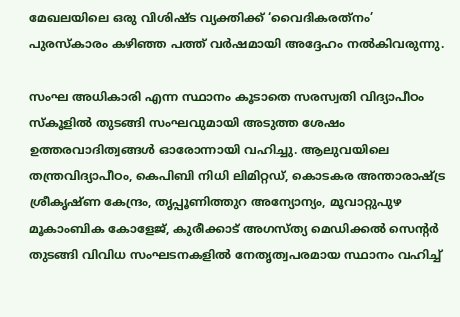മേഖലയിലെ ഒരു വിശിഷ്ട വ്യക്തിക്ക് ‘വൈദികരത്‌നം’ പുരസ്‌കാരം കഴിഞ്ഞ പത്ത് വര്‍ഷമായി അദ്ദേഹം നല്‍കിവരുന്നു.

സംഘ അധികാരി എന്ന സ്ഥാനം കൂടാതെ സരസ്വതി വിദ്യാപീഠം സ്‌കൂളില്‍ തുടങ്ങി സംഘവുമായി അടുത്ത ശേഷം ഉത്തരവാദിത്വങ്ങള്‍ ഓരോന്നായി വഹിച്ചു. ആലുവയിലെ തന്ത്രവിദ്യാപീഠം, കെപിബി നിധി ലിമിറ്റഡ്, കൊടകര അന്താരാഷ്‌ട്ര ശ്രീകൃഷ്ണ കേന്ദ്രം, തൃപ്പൂണിത്തുറ അന്യോന്യം, മൂവാറ്റുപുഴ മൂകാംബിക കോളേജ്, കുരീക്കാട് അഗസ്ത്യ മെഡിക്കല്‍ സെന്റര്‍ തുടങ്ങി വിവിധ സംഘടനകളില്‍ നേതൃത്വപരമായ സ്ഥാനം വഹിച്ച്‌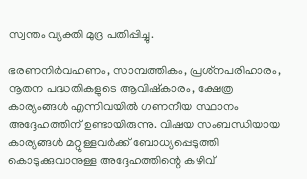സ്വന്തം വ്യക്തി മുദ്ര പതിപ്പിച്ചു.

ഭരണനിര്‍വഹണം, സാമ്പത്തികം, പ്രശ്‌നപരിഹാരം, നൂതന പദ്ധതികളുടെ ആവിഷ്‌കാരം, ക്ഷേത്ര കാര്യംങ്ങള്‍ എന്നിവയില്‍ ഗണനീയ സ്ഥാനം അദ്ദേഹത്തിന് ഉണ്ടായിരുന്നു. വിഷയ സംബന്ധിയായ കാര്യങ്ങള്‍ മറ്റുള്ളവര്‍ക്ക് ബോധ്യപ്പെടുത്തി കൊടുക്കുവാനുള്ള അദ്ദേഹത്തിന്റെ കഴിവ്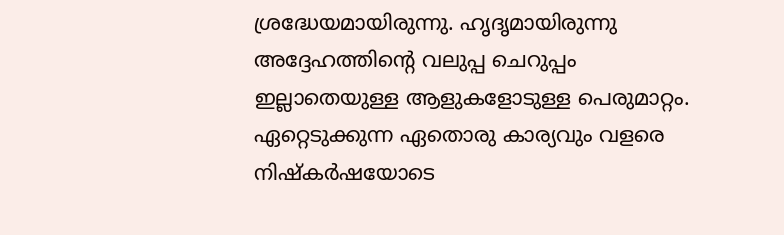ശ്രദ്ധേയമായിരുന്നു. ഹൃദൃമായിരുന്നു അദ്ദേഹത്തിന്റെ വലുപ്പ ചെറുപ്പം ഇല്ലാതെയുള്ള ആളുകളോടുള്ള പെരുമാറ്റം. ഏറ്റെടുക്കുന്ന ഏതൊരു കാര്യവും വളരെ നിഷ്‌കര്‍ഷയോടെ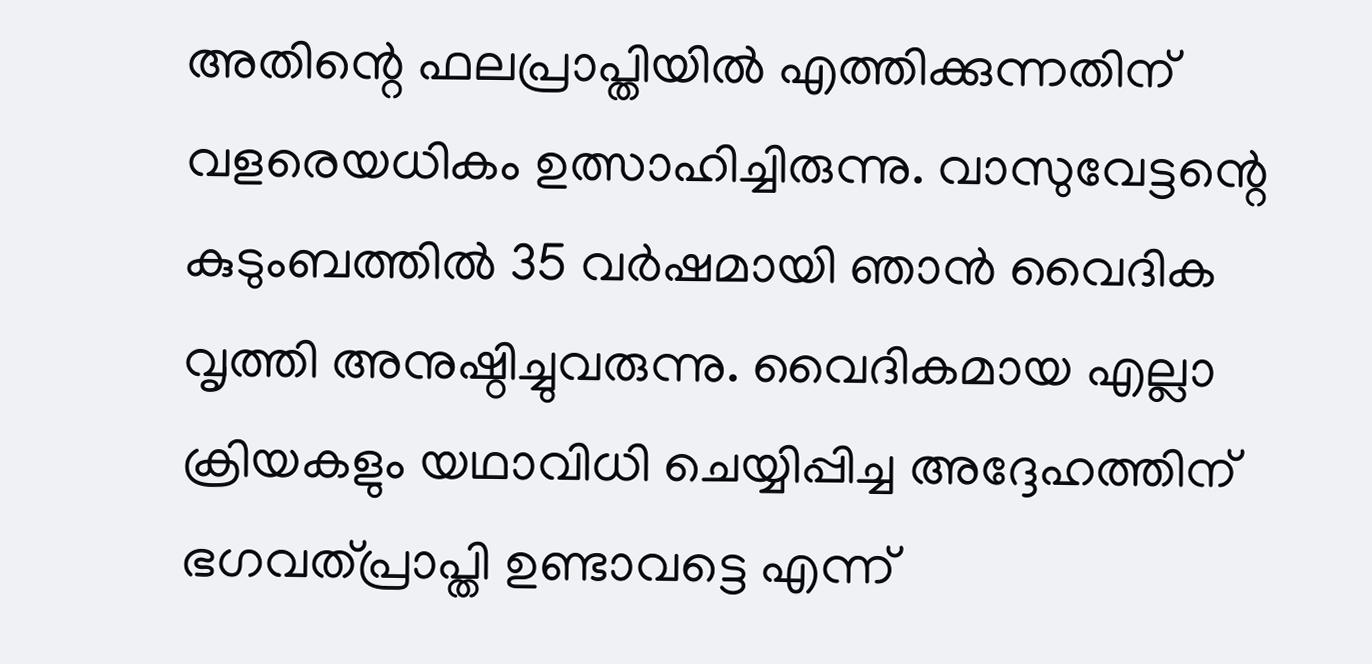അതിന്റെ ഫലപ്രാപ്തിയില്‍ എത്തിക്കുന്നതിന് വളരെയധികം ഉത്സാഹിച്ചിരുന്നു. വാസുവേട്ടന്റെ കുടുംബത്തില്‍ 35 വര്‍ഷമായി ഞാന്‍ വൈദിക വൃത്തി അനുഷ്ഠിച്ചുവരുന്നു. വൈദികമായ എല്ലാ ക്രിയകളും യഥാവിധി ചെയ്യിപ്പിച്ച അദ്ദേഹത്തിന് ഭഗവത്പ്രാപ്തി ഉണ്ടാവട്ടെ എന്ന്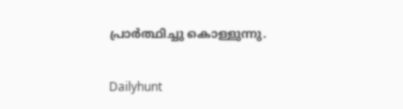പ്രാര്‍ത്ഥിച്ചു കൊള്ളുന്നു.

Dailyhunt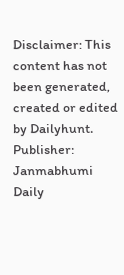Disclaimer: This content has not been generated, created or edited by Dailyhunt. Publisher: Janmabhumi Daily